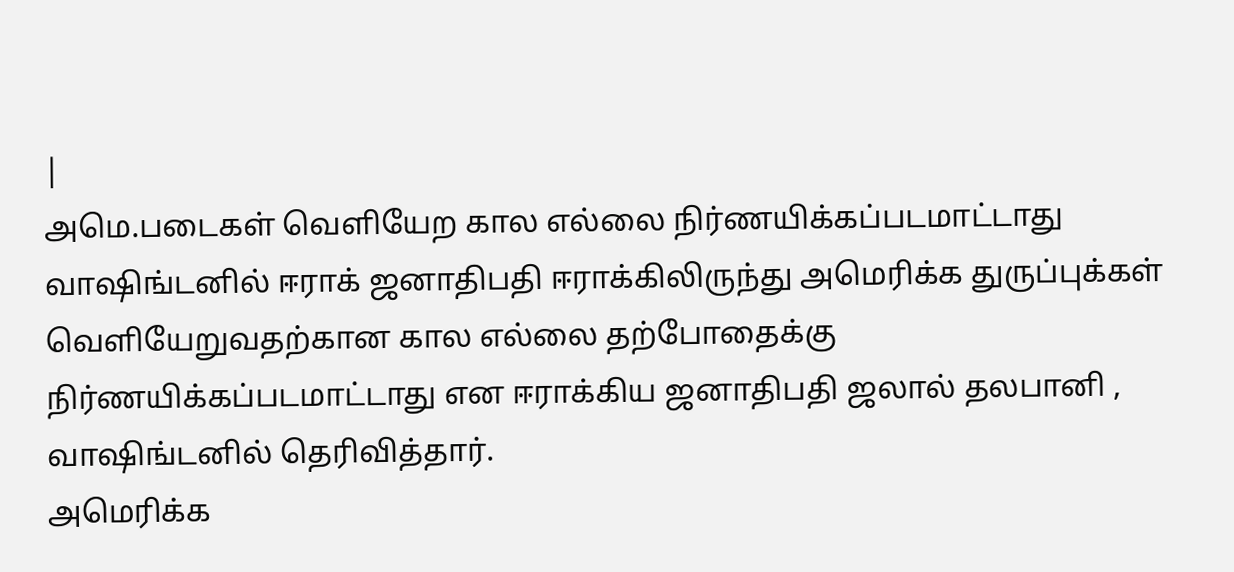|
அமெ.படைகள் வெளியேற கால எல்லை நிர்ணயிக்கப்படமாட்டாது வாஷிங்டனில் ஈராக் ஜனாதிபதி ஈராக்கிலிருந்து அமெரிக்க துருப்புக்கள் வெளியேறுவதற்கான கால எல்லை தற்போதைக்கு நிர்ணயிக்கப்படமாட்டாது என ஈராக்கிய ஜனாதிபதி ஜலால் தலபானி , வாஷிங்டனில் தெரிவித்தார்.
அமெரிக்க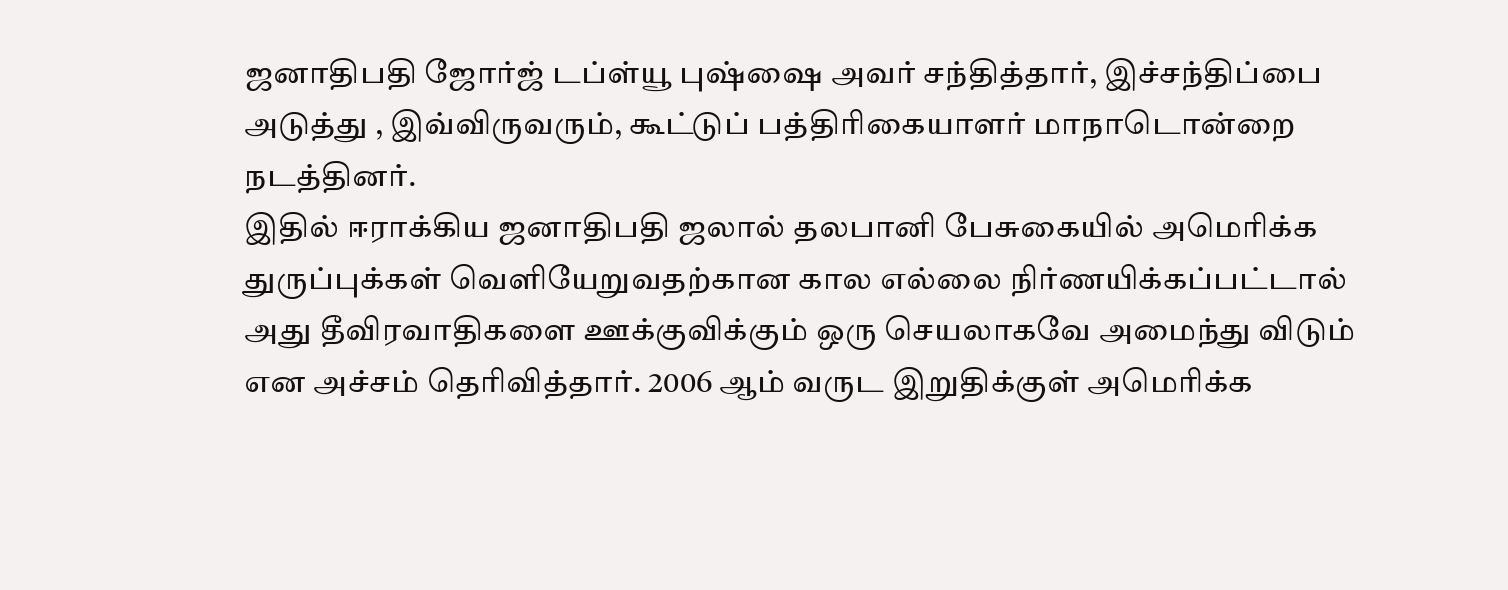ஜனாதிபதி ஜோர்ஜ் டப்ள்யூ புஷ்ஷை அவர் சந்தித்தார், இச்சந்திப்பை அடுத்து , இவ்விருவரும், கூட்டுப் பத்திரிகையாளர் மாநாடொன்றை நடத்தினர்.
இதில் ஈராக்கிய ஜனாதிபதி ஜலால் தலபானி பேசுகையில் அமெரிக்க துருப்புக்கள் வெளியேறுவதற்கான கால எல்லை நிர்ணயிக்கப்பட்டால் அது தீவிரவாதிகளை ஊக்குவிக்கும் ஒரு செயலாகவே அமைந்து விடும் என அச்சம் தெரிவித்தார். 2006 ஆம் வருட இறுதிக்குள் அமெரிக்க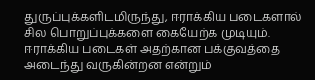துருப்புக்களிடமிருந்து, ஈராக்கிய படைகளால் சில பொறுப்புக்களை கையேற்க முடியும். ஈராக்கிய படைகள் அதற்கான பக்குவத்தை அடைந்து வருகின்றன என்றும்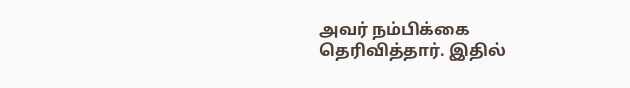அவர் நம்பிக்கை தெரிவித்தார். இதில்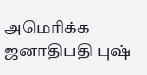அமெரிக்க ஜனாதிபதி புஷ்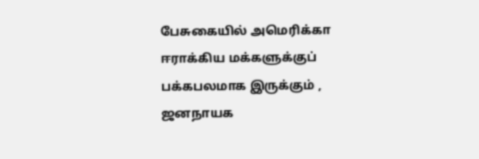பேசுகையில் அமெரிக்கா ஈராக்கிய மக்களுக்குப் பக்கபலமாக இருக்கும் , ஜனநாயக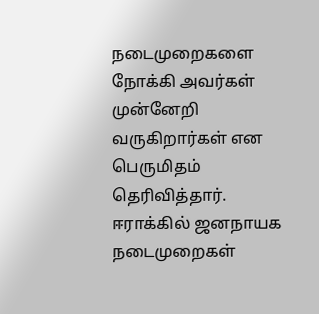நடைமுறைகளை நோக்கி அவர்கள் முன்னேறி வருகிறார்கள் என பெருமிதம் தெரிவித்தார். ஈராக்கில் ஜனநாயக நடைமுறைகள்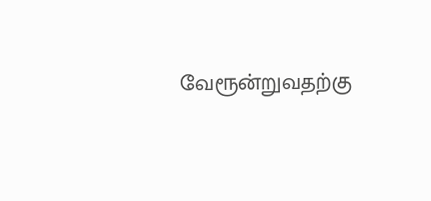வேரூன்றுவதற்கு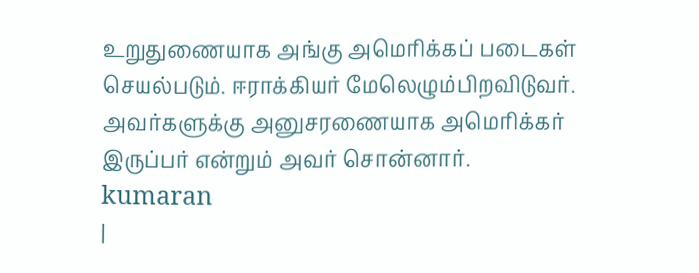உறுதுணையாக அங்கு அமெரிக்கப் படைகள் செயல்படும். ஈராக்கியர் மேலெழும்பிறவிடுவர். அவர்களுக்கு அனுசரணையாக அமெரிக்கர் இருப்பர் என்றும் அவர் சொன்னார்.
kumaran
|